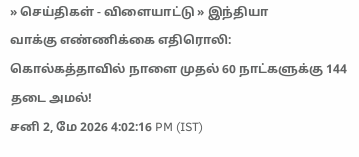» செய்திகள் - விளையாட்டு » இந்தியா
வாக்கு எண்ணிக்கை எதிரொலி: கொல்கத்தாவில் நாளை முதல் 60 நாட்களுக்கு 144 தடை அமல்!
சனி 2, மே 2026 4:02:16 PM (IST)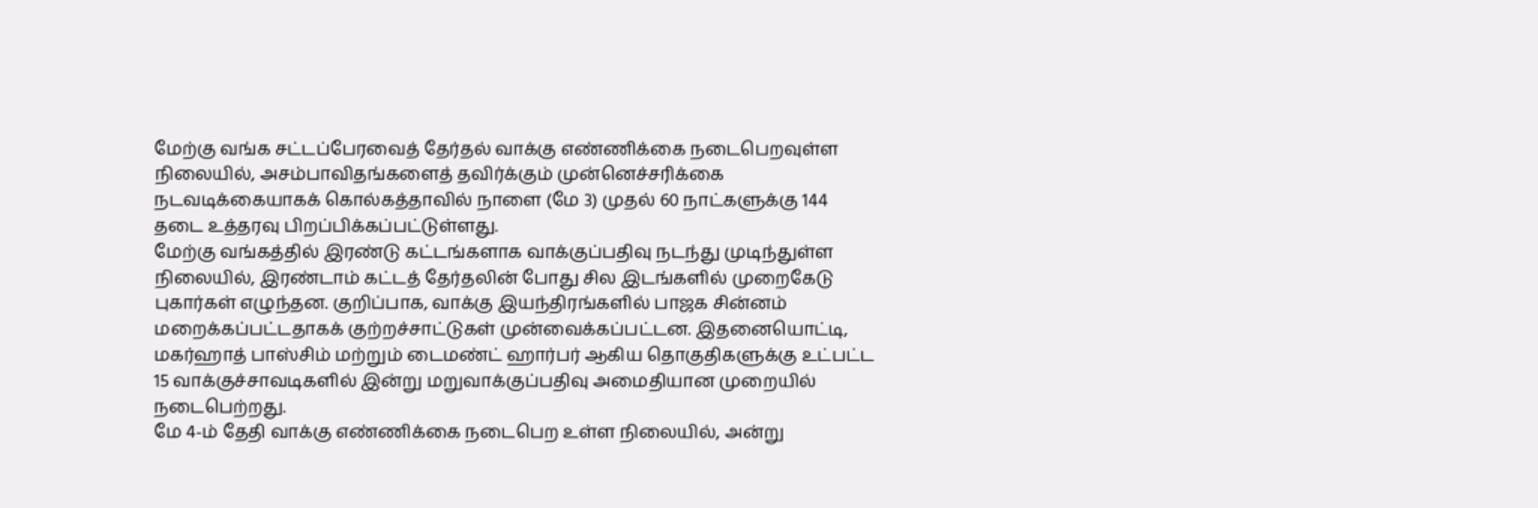மேற்கு வங்க சட்டப்பேரவைத் தேர்தல் வாக்கு எண்ணிக்கை நடைபெறவுள்ள நிலையில், அசம்பாவிதங்களைத் தவிர்க்கும் முன்னெச்சரிக்கை நடவடிக்கையாகக் கொல்கத்தாவில் நாளை (மே 3) முதல் 60 நாட்களுக்கு 144 தடை உத்தரவு பிறப்பிக்கப்பட்டுள்ளது.
மேற்கு வங்கத்தில் இரண்டு கட்டங்களாக வாக்குப்பதிவு நடந்து முடிந்துள்ள நிலையில், இரண்டாம் கட்டத் தேர்தலின் போது சில இடங்களில் முறைகேடு புகார்கள் எழுந்தன. குறிப்பாக, வாக்கு இயந்திரங்களில் பாஜக சின்னம் மறைக்கப்பட்டதாகக் குற்றச்சாட்டுகள் முன்வைக்கப்பட்டன. இதனையொட்டி, மகர்ஹாத் பாஸ்சிம் மற்றும் டைமண்ட் ஹார்பர் ஆகிய தொகுதிகளுக்கு உட்பட்ட 15 வாக்குச்சாவடிகளில் இன்று மறுவாக்குப்பதிவு அமைதியான முறையில் நடைபெற்றது.
மே 4-ம் தேதி வாக்கு எண்ணிக்கை நடைபெற உள்ள நிலையில், அன்று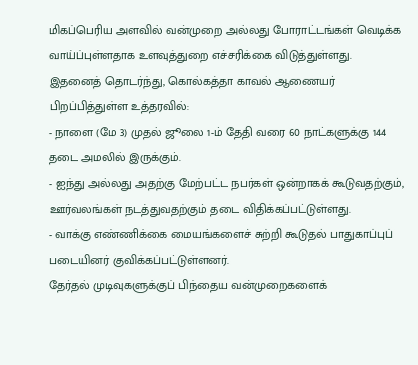மிகப்பெரிய அளவில் வன்முறை அல்லது போராட்டங்கள் வெடிக்க வாய்ப்புள்ளதாக உளவுத்துறை எச்சரிக்கை விடுத்துள்ளது.
இதனைத் தொடர்ந்து, கொல்கத்தா காவல் ஆணையர் பிறப்பித்துள்ள உத்தரவில்:
- நாளை (மே 3) முதல் ஜூலை 1-ம் தேதி வரை 60 நாட்களுக்கு 144 தடை அமலில் இருக்கும்.
- ஐந்து அல்லது அதற்கு மேற்பட்ட நபர்கள் ஒன்றாகக் கூடுவதற்கும், ஊர்வலங்கள் நடத்துவதற்கும் தடை விதிக்கப்பட்டுள்ளது.
- வாக்கு எண்ணிக்கை மையங்களைச் சுற்றி கூடுதல் பாதுகாப்புப் படையினர் குவிக்கப்பட்டுள்ளனர்.
தேர்தல் முடிவுகளுக்குப் பிந்தைய வன்முறைகளைக்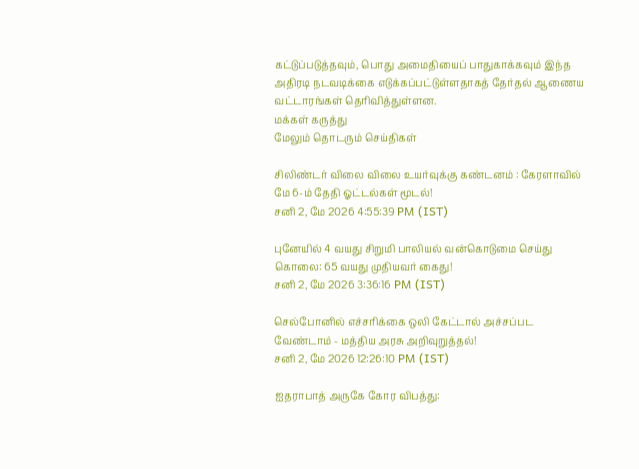கட்டுப்படுத்தவும், பொது அமைதியைப் பாதுகாக்கவும் இந்த அதிரடி நடவடிக்கை எடுக்கப்பட்டுள்ளதாகத் தேர்தல் ஆணைய வட்டாரங்கள் தெரிவித்துள்ளன.
மக்கள் கருத்து
மேலும் தொடரும் செய்திகள்

சிலிண்டர் விலை விலை உயர்வுக்கு கண்டனம் : கேரளாவில் மே 6-ம் தேதி ஓட்டல்கள் மூடல்!
சனி 2, மே 2026 4:55:39 PM (IST)

புனேயில் 4 வயது சிறுமி பாலியல் வன்கொடுமை செய்து கொலை: 65 வயது முதியவர் கைது!
சனி 2, மே 2026 3:36:16 PM (IST)

செல்போனில் எச்சரிக்கை ஒலி கேட்டால் அச்சப்பட வேண்டாம் - மத்திய அரசு அறிவுறுத்தல்!
சனி 2, மே 2026 12:26:10 PM (IST)

ஐதராபாத் அருகே கோர விபத்து: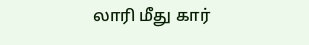லாரி மீது கார்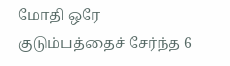மோதி ஒரே குடும்பத்தைச் சேர்ந்த 6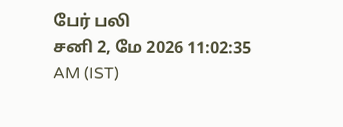பேர் பலி
சனி 2, மே 2026 11:02:35 AM (IST)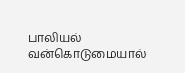பாலியல் வன்கொடுமையால்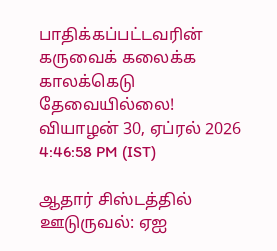பாதிக்கப்பட்டவரின் கருவைக் கலைக்க காலக்கெடு தேவையில்லை!
வியாழன் 30, ஏப்ரல் 2026 4:46:58 PM (IST)

ஆதார் சிஸ்டத்தில் ஊடுருவல்: ஏஐ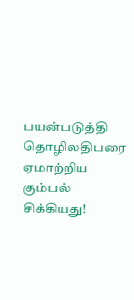பயன்படுத்தி தொழிலதிபரை ஏமாற்றிய கும்பல் சிக்கியது!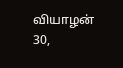வியாழன் 30,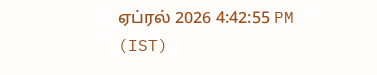ஏப்ரல் 2026 4:42:55 PM (IST)